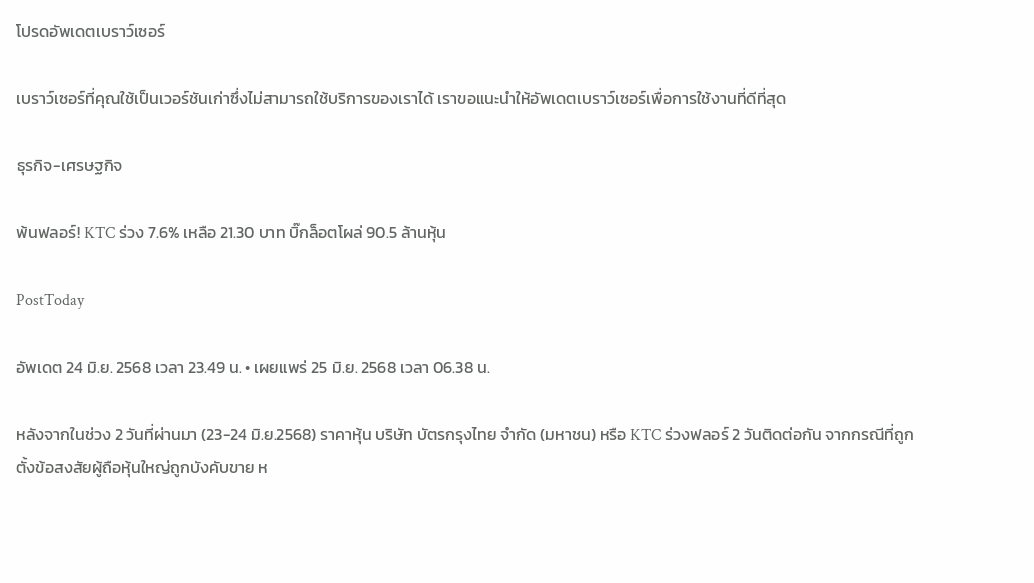โปรดอัพเดตเบราว์เซอร์

เบราว์เซอร์ที่คุณใช้เป็นเวอร์ชันเก่าซึ่งไม่สามารถใช้บริการของเราได้ เราขอแนะนำให้อัพเดตเบราว์เซอร์เพื่อการใช้งานที่ดีที่สุด

ธุรกิจ-เศรษฐกิจ

พ้นฟลอร์! KTC ร่วง 7.6% เหลือ 21.30 บาท บิ๊กล็อตโผล่ 90.5 ล้านหุ้น

PostToday

อัพเดต 24 มิ.ย. 2568 เวลา 23.49 น. • เผยแพร่ 25 มิ.ย. 2568 เวลา 06.38 น.

หลังจากในช่วง 2 วันที่ผ่านมา (23-24 มิ.ย.2568) ราคาหุ้น บริษัท บัตรกรุงไทย จำกัด (มหาชน) หรือ KTC ร่วงฟลอร์ 2 วันติดต่อกัน จากกรณีที่ถูกตั้งข้อสงสัยผู้ถือหุ้นใหญ่ถูกบังคับขาย ห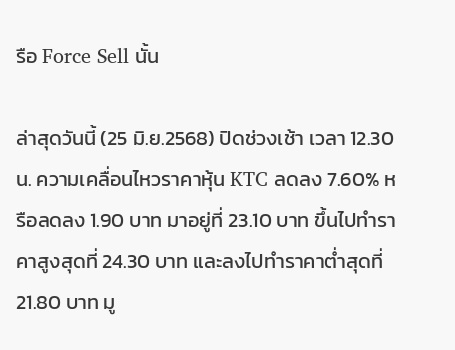รือ Force Sell นั้น

ล่าสุดวันนี้ (25 มิ.ย.2568) ปิดช่วงเช้า เวลา 12.30 น. ความเคลื่อนไหวราคาหุ้น KTC ลดลง 7.60% หรือลดลง 1.90 บาท มาอยู่ที่ 23.10 บาท ขึ้นไปทำราคาสูงสุดที่ 24.30 บาท และลงไปทำราคาต่ำสุดที่ 21.80 บาท มู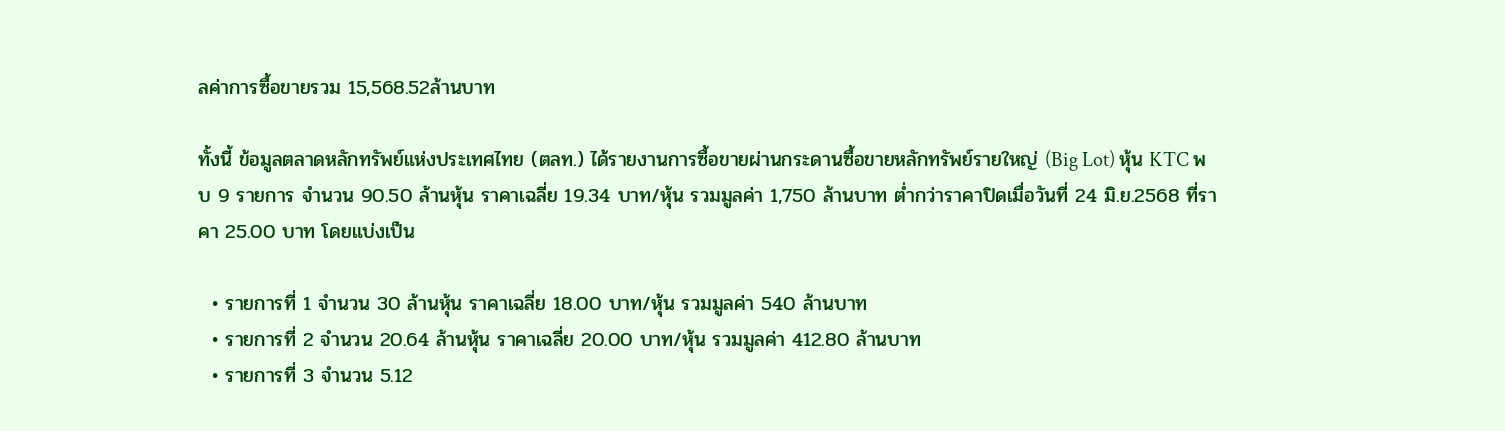ลค่าการซื้อขายรวม 15,568.52ล้านบาท

ทั้งนี้ ข้อมูลตลาดหลักทรัพย์แห่งประเทศไทย (ตลท.) ได้รายงานการซื้อขายผ่านกระดานซื้อขายหลักทรัพย์รายใหญ่ (Big Lot) หุ้น KTC พบ 9 รายการ จำนวน 90.50 ล้านหุ้น ราคาเฉลี่ย 19.34 บาท/หุ้น รวมมูลค่า 1,750 ล้านบาท ต่ำกว่าราคาปิดเมื่อวันที่ 24 มิ.ย.2568 ที่ราคา 25.00 บาท โดยแบ่งเป็น

  • รายการที่ 1 จำนวน 30 ล้านหุ้น ราคาเฉลี่ย 18.00 บาท/หุ้น รวมมูลค่า 540 ล้านบาท
  • รายการที่ 2 จำนวน 20.64 ล้านหุ้น ราคาเฉลี่ย 20.00 บาท/หุ้น รวมมูลค่า 412.80 ล้านบาท
  • รายการที่ 3 จำนวน 5.12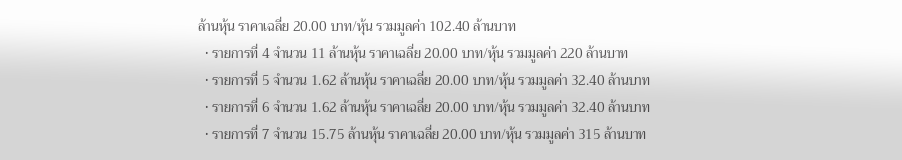ล้านหุ้น ราคาเฉลี่ย 20.00 บาท/หุ้น รวมมูลค่า 102.40 ล้านบาท
  • รายการที่ 4 จำนวน 11 ล้านหุ้น ราคาเฉลี่ย 20.00 บาท/หุ้น รวมมูลค่า 220 ล้านบาท
  • รายการที่ 5 จำนวน 1.62 ล้านหุ้น ราคาเฉลี่ย 20.00 บาท/หุ้น รวมมูลค่า 32.40 ล้านบาท
  • รายการที่ 6 จำนวน 1.62 ล้านหุ้น ราคาเฉลี่ย 20.00 บาท/หุ้น รวมมูลค่า 32.40 ล้านบาท
  • รายการที่ 7 จำนวน 15.75 ล้านหุ้น ราคาเฉลี่ย 20.00 บาท/หุ้น รวมมูลค่า 315 ล้านบาท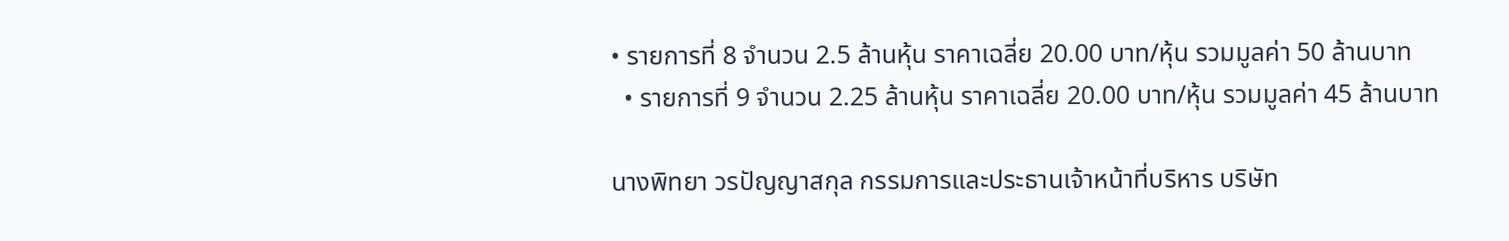• รายการที่ 8 จำนวน 2.5 ล้านหุ้น ราคาเฉลี่ย 20.00 บาท/หุ้น รวมมูลค่า 50 ล้านบาท
  • รายการที่ 9 จำนวน 2.25 ล้านหุ้น ราคาเฉลี่ย 20.00 บาท/หุ้น รวมมูลค่า 45 ล้านบาท

นางพิทยา วรปัญญาสกุล กรรมการและประธานเจ้าหน้าที่บริหาร บริษัท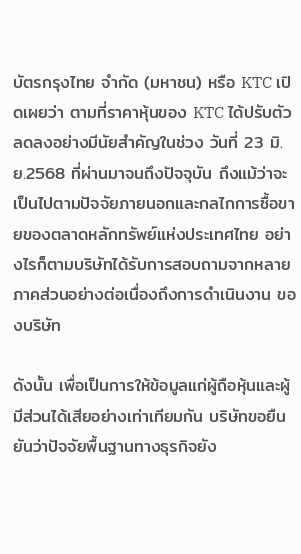บัตรกรุงไทย จำกัด (มหาชน) หรือ KTC เปิดเผยว่า ตามที่ราคาหุ้นของ KTC ได้ปรับตัวลดลงอย่างมีนัยสำคัญในช่วง วันที่ 23 มิ.ย.2568 ที่ผ่านมาจนถึงปัจจุบัน ถึงแม้ว่าจะเป็นไปตามปัจจัยภายนอกและกลไกการซื้อขายของตลาดหลักทรัพย์แห่งประเทศไทย อย่างไรก็ตามบริษัทได้รับการสอบถามจากหลายภาคส่วนอย่างต่อเนื่องถึงการดำเนินงาน ของบริษัท

ดังนั้น เพื่อเป็นการให้ข้อมูลแก่ผู้ถือหุ้นและผู้มีส่วนได้เสียอย่างเท่าเทียมกัน บริษัทขอยืนยันว่าปัจจัยพื้นฐานทางธุรกิจยัง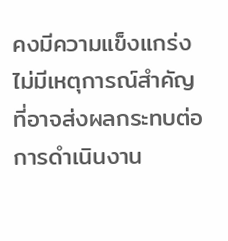คงมีความแข็งแกร่ง ไม่มีเหตุการณ์สำคัญที่อาจส่งผลกระทบต่อการดำเนินงาน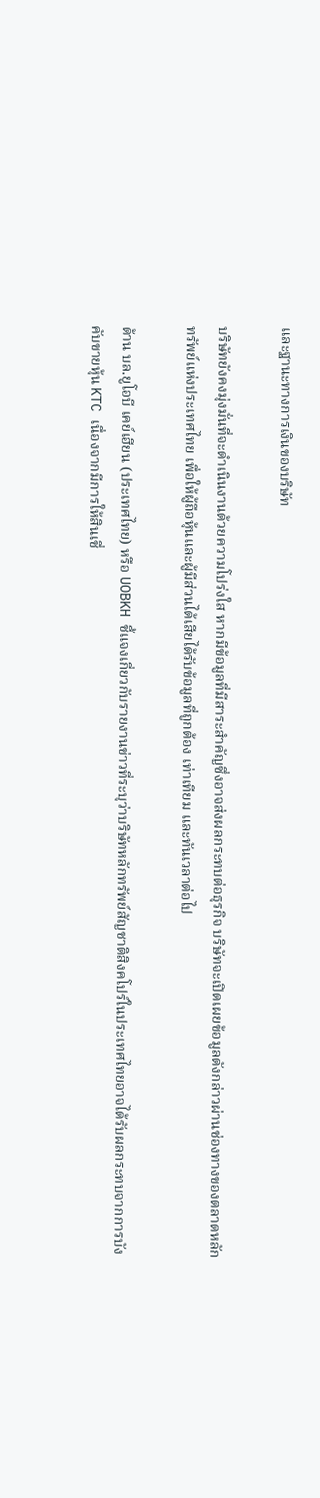และฐานะทางการเงินของบริษัท

บริษัทยังคงมุ่งมั่นที่จะดำเนินงานด้วยความโปร่งใส หากมีข้อมูลที่มีสาระสำคัญซึ่งอาจส่งผลกระทบต่อธุรกิจ บริษัทจะเปิดเผยข้อมูลดังกล่าวผ่านช่องทางของตลาดหลักทรัพย์แห่งประเทศไทย เพื่อให้ผู้ถือหุ้นและผู้มีส่วนได้เสียได้รับข้อมูลที่ถูกต้อง เท่าเทียม และทันเวลาต่อไป

ด้าน บล.ยูโอบี เคย์เฮียน (ประเทศไทย) หรือ UOBKH ชี้แจงเกี่ยวกับรายงานข่าวที่ระบุว่าบริษัทหลักทรัพย์สัญชาติสิงคโปร์ในประเทศไทยอาจได้รับผลกระทบจากการบังคับขายหุ้น KTC เนื่องจากมีการให้สินเชื่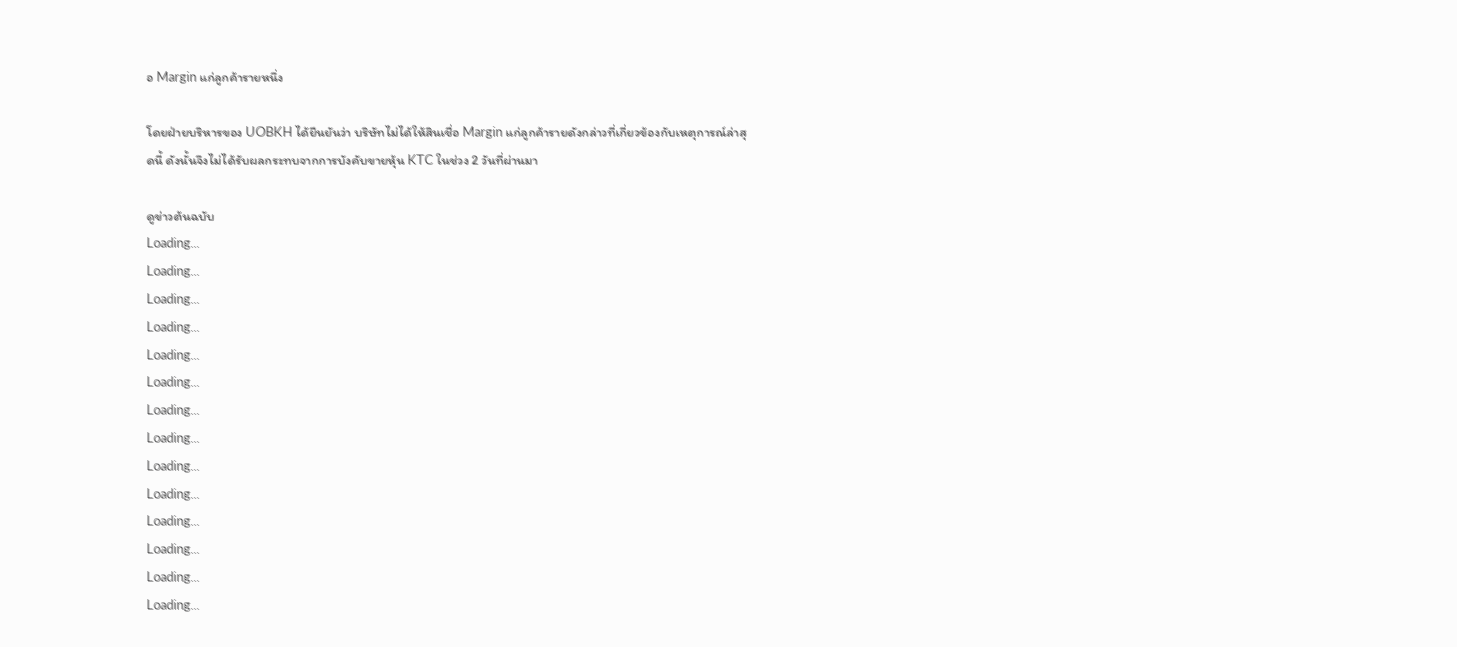อ Margin แก่ลูกค้ารายหนึ่ง

โดยฝ่ายบริหารของ UOBKH ได้ยืนยันว่า บริษัทไม่ได้ให้สินเชื่อ Margin แก่ลูกค้ารายดังกล่าวที่เกี่ยวข้องกับเหตุการณ์ล่าสุดนี้ ดังนั้นจึงไม่ได้รับผลกระทบจากการบังคับขายหุ้น KTC ในช่วง 2 วันที่ผ่านมา

ดูข่าวต้นฉบับ
Loading...
Loading...
Loading...
Loading...
Loading...
Loading...
Loading...
Loading...
Loading...
Loading...
Loading...
Loading...
Loading...
Loading...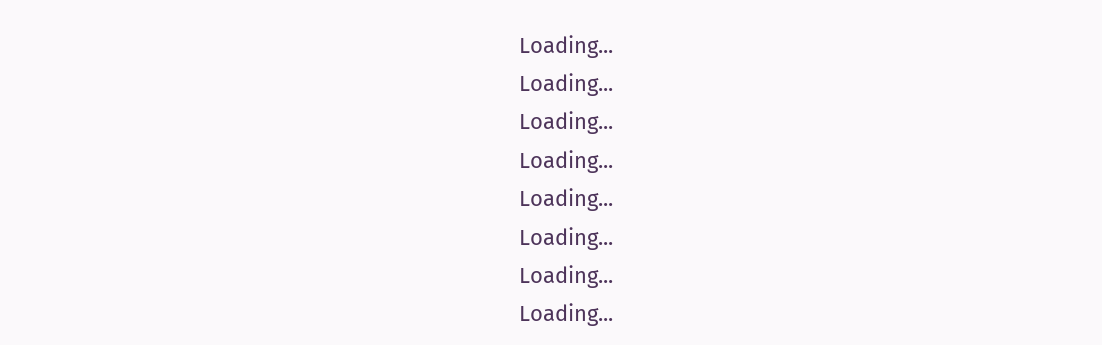Loading...
Loading...
Loading...
Loading...
Loading...
Loading...
Loading...
Loading...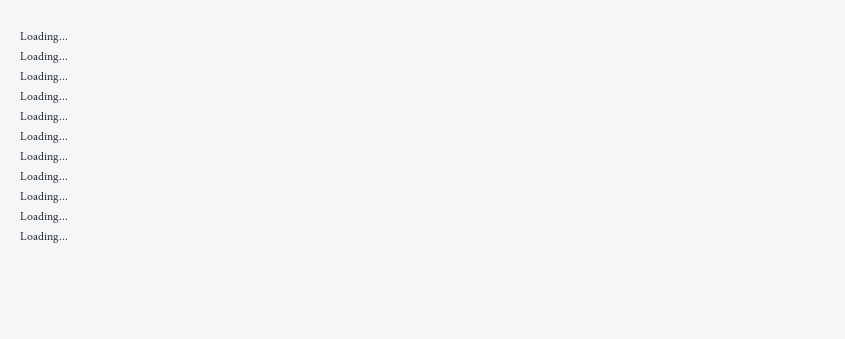Loading...
Loading...
Loading...
Loading...
Loading...
Loading...
Loading...
Loading...
Loading...
Loading...
Loading...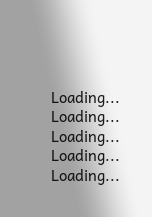Loading...
Loading...
Loading...
Loading...
Loading...